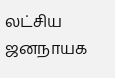லட்சிய ஜனநாயக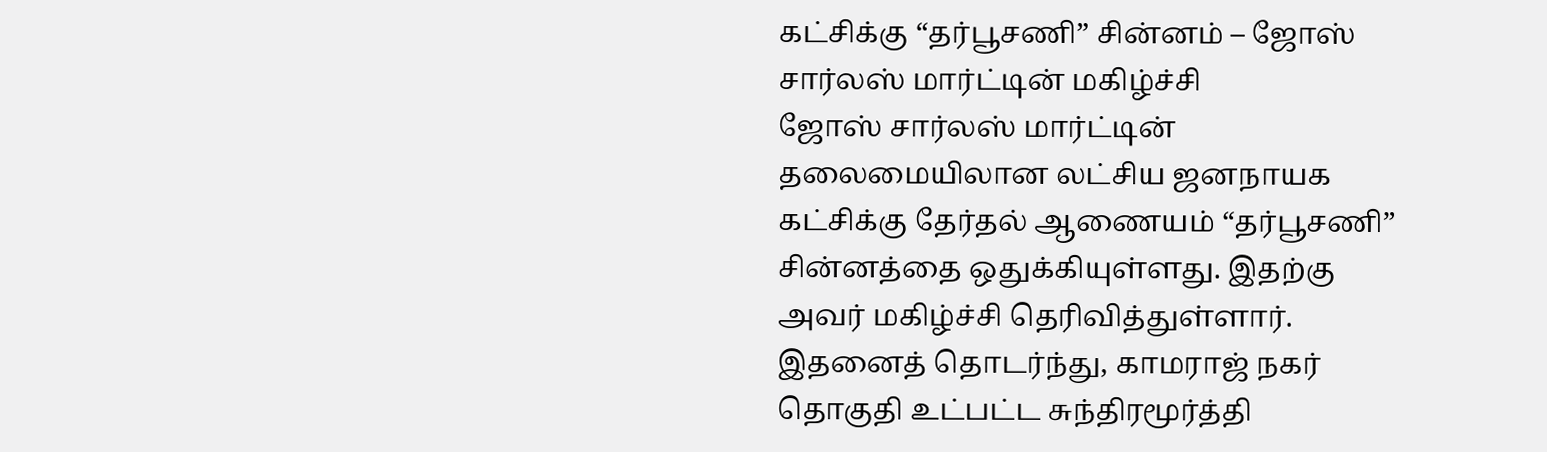கட்சிக்கு “தர்பூசணி” சின்னம் – ஜோஸ் சார்லஸ் மார்ட்டின் மகிழ்ச்சி
ஜோஸ் சார்லஸ் மார்ட்டின் தலைமையிலான லட்சிய ஜனநாயக கட்சிக்கு தேர்தல் ஆணையம் “தர்பூசணி” சின்னத்தை ஒதுக்கியுள்ளது. இதற்கு அவர் மகிழ்ச்சி தெரிவித்துள்ளார்.
இதனைத் தொடர்ந்து, காமராஜ் நகர் தொகுதி உட்பட்ட சுந்திரமூர்த்தி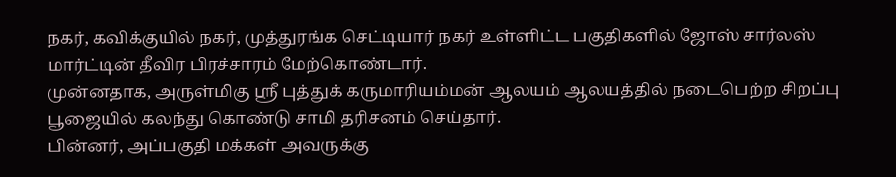நகர், கவிக்குயில் நகர், முத்துரங்க செட்டியார் நகர் உள்ளிட்ட பகுதிகளில் ஜோஸ் சார்லஸ் மார்ட்டின் தீவிர பிரச்சாரம் மேற்கொண்டார்.
முன்னதாக, அருள்மிகு ஸ்ரீ புத்துக் கருமாரியம்மன் ஆலயம் ஆலயத்தில் நடைபெற்ற சிறப்பு பூஜையில் கலந்து கொண்டு சாமி தரிசனம் செய்தார்.
பின்னர், அப்பகுதி மக்கள் அவருக்கு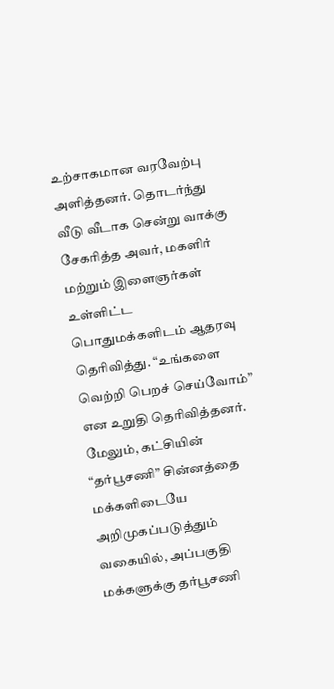உற்சாகமான வரவேற்பு அளித்தனர். தொடர்ந்து வீடு வீடாக சென்று வாக்கு சேகரித்த அவர், மகளிர் மற்றும் இளைஞர்கள் உள்ளிட்ட பொதுமக்களிடம் ஆதரவு தெரிவித்து. “உங்களை வெற்றி பெறச் செய்வோம்” என உறுதி தெரிவித்தனர்.
மேலும், கட்சியின் “தர்பூசணி” சின்னத்தை மக்களிடையே அறிமுகப்படுத்தும் வகையில், அப்பகுதி மக்களுக்கு தர்பூசணி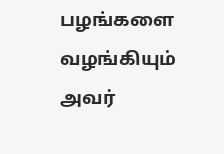பழங்களை வழங்கியும் அவர்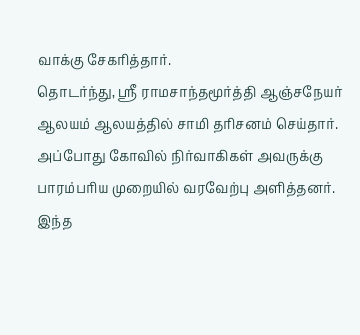வாக்கு சேகரித்தார்.
தொடர்ந்து, ஸ்ரீ ராமசாந்தமூர்த்தி ஆஞ்சநேயர் ஆலயம் ஆலயத்தில் சாமி தரிசனம் செய்தார். அப்போது கோவில் நிர்வாகிகள் அவருக்கு பாரம்பரிய முறையில் வரவேற்பு அளித்தனர்.
இந்த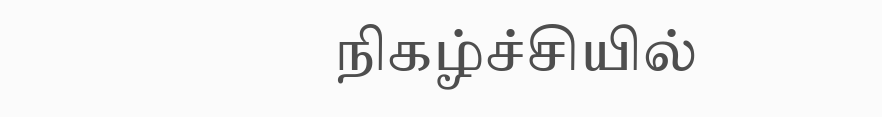நிகழ்ச்சியில்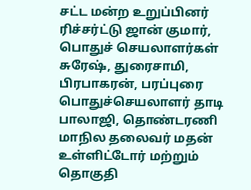சட்ட மன்ற உறுப்பினர் ரிச்சர்ட்டு ஜான் குமார், பொதுச் செயலாளர்கள் சுரேஷ், துரைசாமி, பிரபாகரன், பரப்புரை பொதுச்செயலாளர் தாடி பாலாஜி, தொண்டரணி மாநில தலைவர் மதன் உள்ளிட்டோர் மற்றும் தொகுதி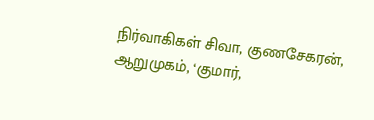நிர்வாகிகள் சிவா, குணசேகரன், ஆறுமுகம், ‘குமார்,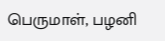பெருமாள், பழனி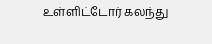உள்ளிட்டோர் கலந்து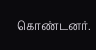கொண்டனர்.